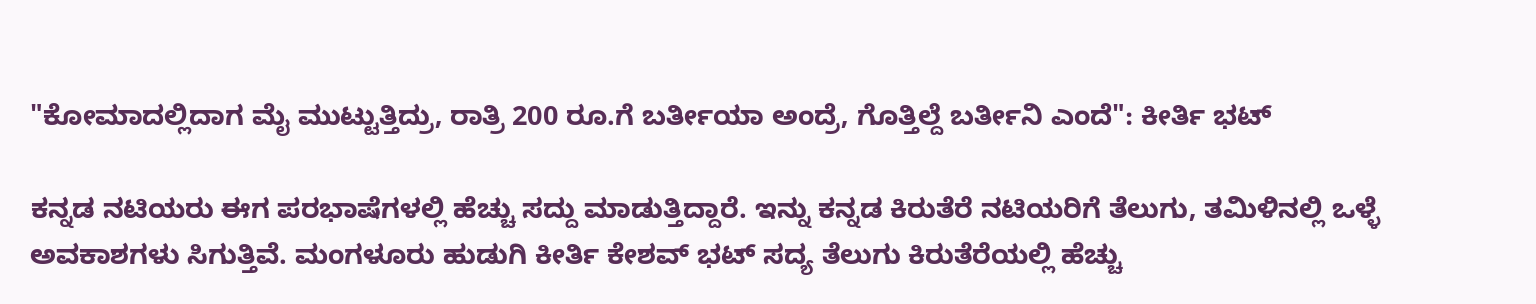"ಕೋಮಾದಲ್ಲಿದಾಗ ಮೈ ಮುಟ್ಟುತ್ತಿದ್ರು, ರಾತ್ರಿ 200 ರೂ.ಗೆ ಬರ್ತೀಯಾ ಅಂದ್ರೆ, ಗೊತ್ತಿಲ್ದೆ ಬರ್ತೀನಿ ಎಂದೆ": ಕೀರ್ತಿ ಭಟ್

ಕನ್ನಡ ನಟಿಯರು ಈಗ ಪರಭಾಷೆಗಳಲ್ಲಿ ಹೆಚ್ಚು ಸದ್ದು ಮಾಡುತ್ತಿದ್ದಾರೆ. ಇನ್ನು ಕನ್ನಡ ಕಿರುತೆರೆ ನಟಿಯರಿಗೆ ತೆಲುಗು, ತಮಿಳಿನಲ್ಲಿ ಒಳ್ಳೆ ಅವಕಾಶಗಳು ಸಿಗುತ್ತಿವೆ. ಮಂಗಳೂರು ಹುಡುಗಿ ಕೀರ್ತಿ ಕೇಶವ್ ಭಟ್ ಸದ್ಯ ತೆಲುಗು ಕಿರುತೆರೆಯಲ್ಲಿ ಹೆಚ್ಚು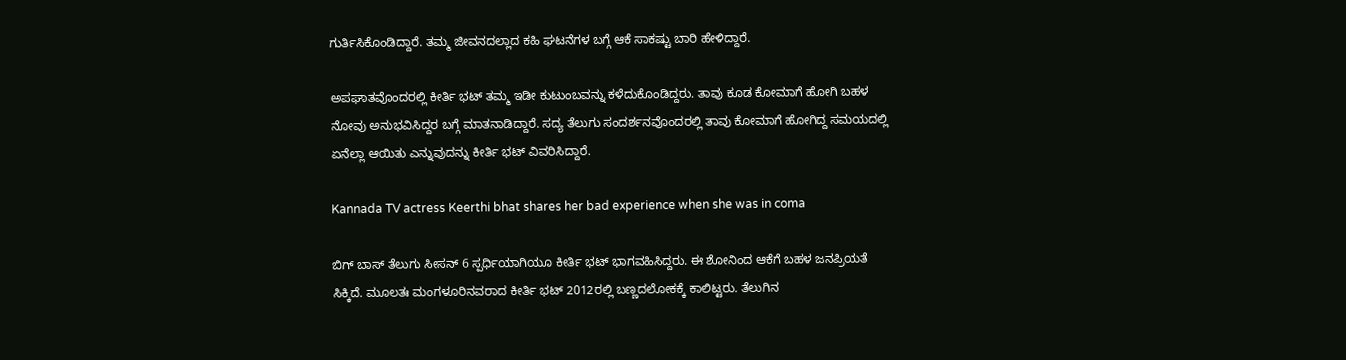ಗುರ್ತಿಸಿಕೊಂಡಿದ್ದಾರೆ. ತಮ್ಮ ಜೀವನದಲ್ಲಾದ ಕಹಿ ಘಟನೆಗಳ ಬಗ್ಗೆ ಆಕೆ ಸಾಕಷ್ಟು ಬಾರಿ ಹೇಳಿದ್ದಾರೆ.

ಅಪಘಾತವೊಂದರಲ್ಲಿ ಕೀರ್ತಿ ಭಟ್ ತಮ್ಮ ಇಡೀ ಕುಟುಂಬವನ್ನು ಕಳೆದುಕೊಂಡಿದ್ದರು. ತಾವು ಕೂಡ ಕೋಮಾಗೆ ಹೋಗಿ ಬಹಳ ನೋವು ಅನುಭವಿಸಿದ್ದರ ಬಗ್ಗೆ ಮಾತನಾಡಿದ್ದಾರೆ. ಸದ್ಯ ತೆಲುಗು ಸಂದರ್ಶನವೊಂದರಲ್ಲಿ ತಾವು ಕೋಮಾಗೆ ಹೋಗಿದ್ದ ಸಮಯದಲ್ಲಿ ಏನೆಲ್ಲಾ ಆಯಿತು ಎನ್ನುವುದನ್ನು ಕೀರ್ತಿ ಭಟ್ ವಿವರಿಸಿದ್ದಾರೆ.

Kannada TV actress Keerthi bhat shares her bad experience when she was in coma

ಬಿಗ್ ಬಾಸ್ ತೆಲುಗು ಸೀಸನ್ 6 ಸ್ಪರ್ಧಿಯಾಗಿಯೂ ಕೀರ್ತಿ ಭಟ್ ಭಾಗವಹಿಸಿದ್ದರು. ಈ ಶೋನಿಂದ ಆಕೆಗೆ ಬಹಳ ಜನಪ್ರಿಯತೆ ಸಿಕ್ಕಿದೆ. ಮೂಲತಃ ಮಂಗಳೂರಿನವರಾದ ಕೀರ್ತಿ ಭಟ್ 2012ರಲ್ಲಿ ಬಣ್ಣದಲೋಕಕ್ಕೆ ಕಾಲಿಟ್ಟರು. ತೆಲುಗಿನ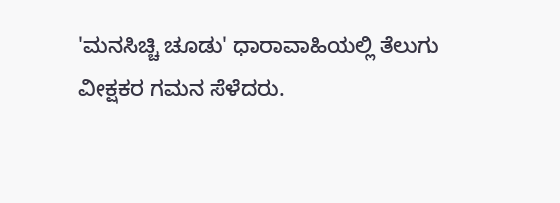'ಮನಸಿಚ್ಚಿ ಚೂಡು' ಧಾರಾವಾಹಿಯಲ್ಲಿ ತೆಲುಗು ವೀಕ್ಷಕರ ಗಮನ ಸೆಳೆದರು.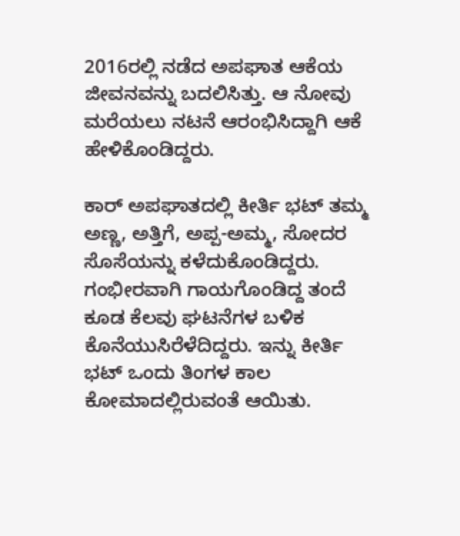2016ರಲ್ಲಿ ನಡೆದ ಅಪಘಾತ ಆಕೆಯ ಜೀವನವನ್ನು ಬದಲಿಸಿತ್ತು. ಆ ನೋವು ಮರೆಯಲು ನಟನೆ ಆರಂಭಿಸಿದ್ದಾಗಿ ಆಕೆ ಹೇಳಿಕೊಂಡಿದ್ದರು.

ಕಾರ್ ಅಪಘಾತದಲ್ಲಿ ಕೀರ್ತಿ ಭಟ್ ತಮ್ಮ ಅಣ್ಣ, ಅತ್ತಿಗೆ, ಅಪ್ಪ-ಅಮ್ಮ, ಸೋದರ ಸೊಸೆಯನ್ನು ಕಳೆದುಕೊಂಡಿದ್ದರು. ಗಂಭೀರವಾಗಿ ಗಾಯಗೊಂಡಿದ್ದ ತಂದೆ ಕೂಡ ಕೆಲವು ಘಟನೆಗಳ ಬಳಿಕ ಕೊನೆಯುಸಿರೆಳೆದಿದ್ದರು. ಇನ್ನು ಕೀರ್ತಿ ಭಟ್ ಒಂದು ತಿಂಗಳ ಕಾಲ ಕೋಮಾದಲ್ಲಿರುವಂತೆ ಆಯಿತು.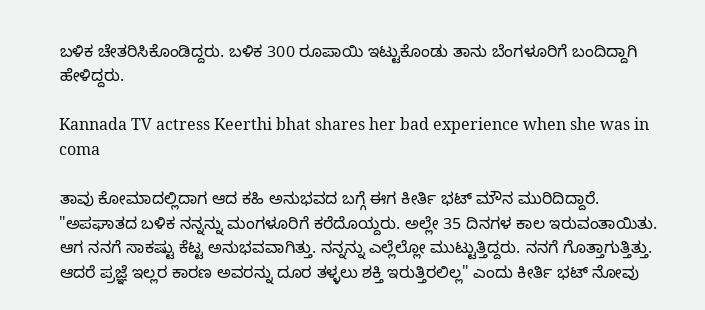ಬಳಿಕ ಚೇತರಿಸಿಕೊಂಡಿದ್ದರು. ಬಳಿಕ 300 ರೂಪಾಯಿ ಇಟ್ಟುಕೊಂಡು ತಾನು ಬೆಂಗಳೂರಿಗೆ ಬಂದಿದ್ದಾಗಿ ಹೇಳಿದ್ದರು.

Kannada TV actress Keerthi bhat shares her bad experience when she was in coma

ತಾವು ಕೋಮಾದಲ್ಲಿದಾಗ ಆದ ಕಹಿ ಅನುಭವದ ಬಗ್ಗೆ ಈಗ ಕೀರ್ತಿ ಭಟ್ ಮೌನ ಮುರಿದಿದ್ದಾರೆ. "ಅಪಘಾತದ ಬಳಿಕ ನನ್ನನ್ನು ಮಂಗಳೂರಿಗೆ ಕರೆದೊಯ್ದರು. ಅಲ್ಲೇ 35 ದಿನಗಳ ಕಾಲ ಇರುವಂತಾಯಿತು. ಆಗ ನನಗೆ ಸಾಕಷ್ಟು ಕೆಟ್ಟ ಅನುಭವವಾಗಿತ್ತು. ನನ್ನನ್ನು ಎಲ್ಲೆಲ್ಲೋ ಮುಟ್ಟುತ್ತಿದ್ದರು. ನನಗೆ ಗೊತ್ತಾಗುತ್ತಿತ್ತು. ಆದರೆ ಪ್ರಜ್ಞೆ ಇಲ್ಲರ ಕಾರಣ ಅವರನ್ನು ದೂರ ತಳ್ಳಲು ಶಕ್ತಿ ಇರುತ್ತಿರಲಿಲ್ಲ" ಎಂದು ಕೀರ್ತಿ ಭಟ್ ನೋವು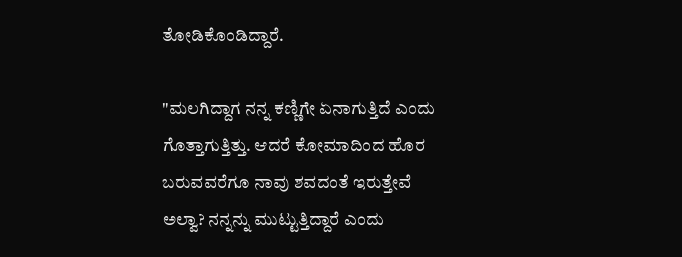ತೋಡಿಕೊಂಡಿದ್ದಾರೆ.

"ಮಲಗಿದ್ದಾಗ ನನ್ನ ಕಣ್ಣಿಗೇ ಏನಾಗುತ್ತಿದೆ ಎಂದು ಗೊತ್ತಾಗುತ್ತಿತ್ತು. ಆದರೆ ಕೋಮಾದಿಂದ ಹೊರ ಬರುವವರೆಗೂ ನಾವು ಶವದಂತೆ ಇರುತ್ತೇವೆ ಅಲ್ವಾ? ನನ್ನನ್ನು ಮುಟ್ಟುತ್ತಿದ್ದಾರೆ ಎಂದು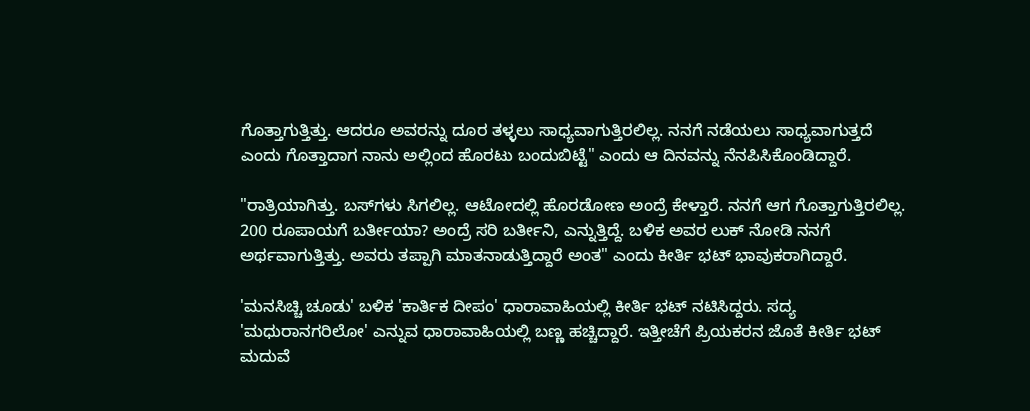ಗೊತ್ತಾಗುತ್ತಿತ್ತು. ಆದರೂ ಅವರನ್ನು ದೂರ ತಳ್ಳಲು ಸಾಧ್ಯವಾಗುತ್ತಿರಲಿಲ್ಲ. ನನಗೆ ನಡೆಯಲು ಸಾಧ್ಯವಾಗುತ್ತದೆ ಎಂದು ಗೊತ್ತಾದಾಗ ನಾನು ಅಲ್ಲಿಂದ ಹೊರಟು ಬಂದುಬಿಟ್ಟೆ" ಎಂದು ಆ ದಿನವನ್ನು ನೆನಪಿಸಿಕೊಂಡಿದ್ದಾರೆ.

"ರಾತ್ರಿಯಾಗಿತ್ತು. ಬಸ್‌ಗಳು ಸಿಗಲಿಲ್ಲ. ಆಟೋದಲ್ಲಿ ಹೊರಡೋಣ ಅಂದ್ರೆ ಕೇಳ್ತಾರೆ. ನನಗೆ ಆಗ ಗೊತ್ತಾಗುತ್ತಿರಲಿಲ್ಲ. 200 ರೂಪಾಯಗೆ ಬರ್ತೀಯಾ? ಅಂದ್ರೆ ಸರಿ ಬರ್ತೀನಿ, ಎನ್ನುತ್ತಿದ್ದೆ. ಬಳಿಕ ಅವರ ಲುಕ್ ನೋಡಿ ನನಗೆ ಅರ್ಥವಾಗುತ್ತಿತ್ತು. ಅವರು ತಪ್ಪಾಗಿ ಮಾತನಾಡುತ್ತಿದ್ದಾರೆ ಅಂತ" ಎಂದು ಕೀರ್ತಿ ಭಟ್ ಭಾವುಕರಾಗಿದ್ದಾರೆ.

'ಮನಸಿಚ್ಚಿ ಚೂಡು' ಬಳಿಕ 'ಕಾರ್ತಿಕ ದೀಪಂ' ಧಾರಾವಾಹಿಯಲ್ಲಿ ಕೀರ್ತಿ ಭಟ್ ನಟಿಸಿದ್ದರು. ಸದ್ಯ 'ಮಧುರಾನಗರಿಲೋ' ಎನ್ನುವ ಧಾರಾವಾಹಿಯಲ್ಲಿ ಬಣ್ಣ ಹಚ್ಚಿದ್ದಾರೆ. ಇತ್ತೀಚೆಗೆ ಪ್ರಿಯಕರನ ಜೊತೆ ಕೀರ್ತಿ ಭಟ್ ಮದುವೆ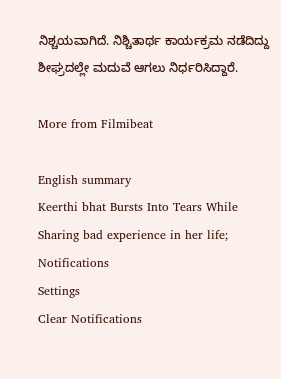ನಿಶ್ಚಯವಾಗಿದೆ. ನಿಶ್ಚಿತಾರ್ಥ ಕಾರ್ಯಕ್ರಮ ನಡೆದಿದ್ದು ಶೀಘ್ರದಲ್ಲೇ ಮದುವೆ ಆಗಲು ನಿರ್ಧರಿಸಿದ್ದಾರೆ.

More from Filmibeat

English summary
Keerthi bhat Bursts Into Tears While Sharing bad experience in her life;
Notifications
Settings
Clear Notifications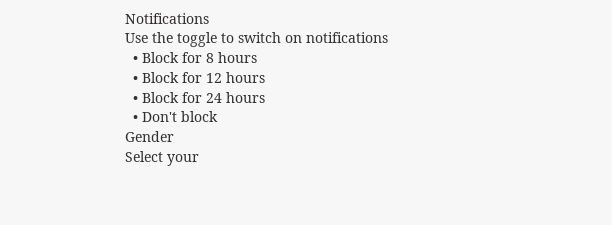Notifications
Use the toggle to switch on notifications
  • Block for 8 hours
  • Block for 12 hours
  • Block for 24 hours
  • Don't block
Gender
Select your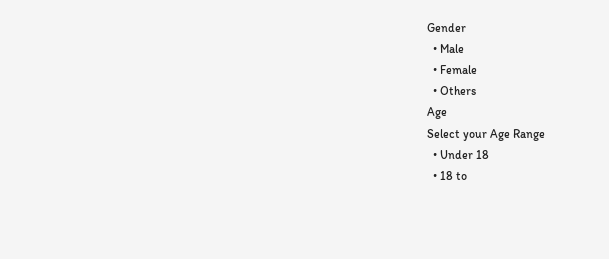Gender
  • Male
  • Female
  • Others
Age
Select your Age Range
  • Under 18
  • 18 to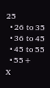25
  • 26 to 35
  • 36 to 45
  • 45 to 55
  • 55+
X